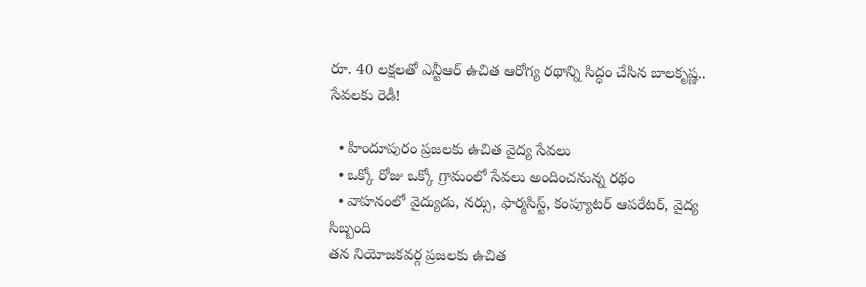రూ. 40 లక్షలతో ఎన్టీఆర్ ఉచిత ఆరోగ్య రథాన్ని సిద్ధం చేసిన బాలకృష్ణ.. సేవలకు రెడీ!

  • హిందూపురం ప్రజలకు ఉచిత వైద్య సేవలు
  • ఒక్కో రోజు ఒక్కో గ్రామంలో సేవలు అందించనున్న రథం
  • వాహనంలో వైద్యుడు, నర్సు, ఫార్మసిస్ట్, కంప్యూటర్ ఆపరేటర్, వైద్య సిబ్బంది
తన నియోజకవర్గ ప్రజలకు ఉచిత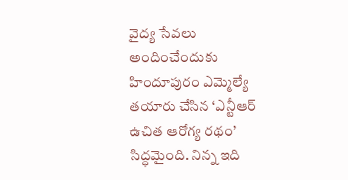వైద్య సేవలు అందించేందుకు హిందూపురం ఎమ్మెల్యే తయారు చేసిన ‘ఎన్టీఆర్ ఉచిత ఆరోగ్య రథం’ సిద్ధమైంది. నిన్న ఇది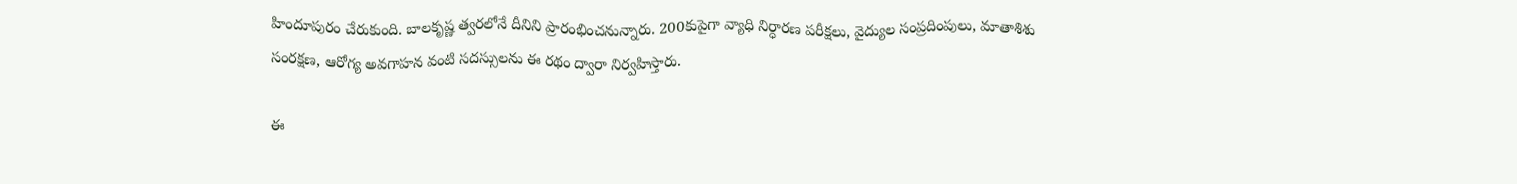హిందూపురం చేరుకుంది. బాలకృష్ణ త్వరలోనే దీనిని ప్రారంభించనున్నారు. 200కుపైగా వ్యాధి నిర్ధారణ పరీక్షలు, వైద్యుల సంప్రదింపులు, మాతాశిశు సంరక్షణ, ఆరోగ్య అవగాహన వంటి సదస్సులను ఈ రథం ద్వారా నిర్వహిస్తారు.

ఈ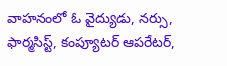వాహనంలో ఓ వైద్యుడు, నర్సు, ఫార్మసిస్ట్, కంప్యూటర్ ఆపరేటర్,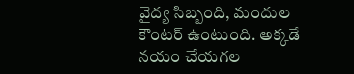వైద్య సిబ్బంది, మందుల కౌంటర్ ఉంటుంది. అక్కడే నయం చేయగల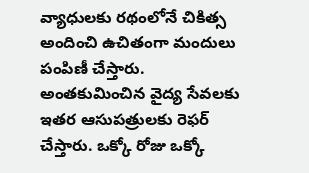వ్యాధులకు రథంలోనే చికిత్స అందించి ఉచితంగా మందులు పంపిణీ చేస్తారు. అంతకుమించిన వైద్య సేవలకు ఇతర ఆసుపత్రులకు రెఫర్ చేస్తారు. ఒక్కో రోజు ఒక్కో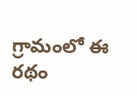గ్రామంలో ఈ రథం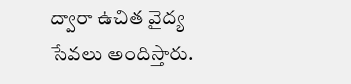ద్వారా ఉచిత వైద్య సేవలు అందిస్తారు.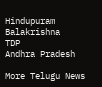Hindupuram
Balakrishna
TDP
Andhra Pradesh

More Telugu News